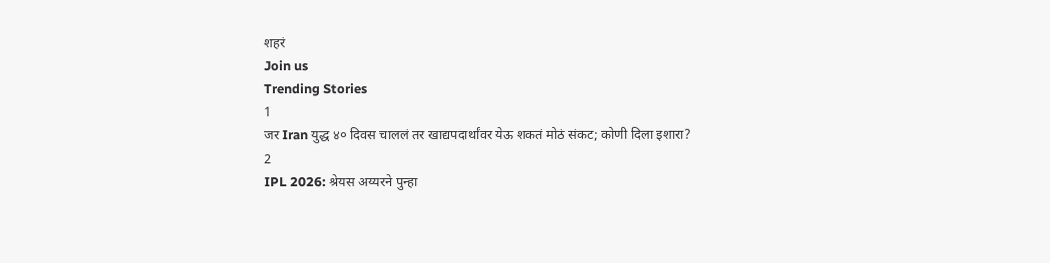शहरं
Join us
Trending Stories
1
जर Iran युद्ध ४० दिवस चाललं तर खाद्यपदार्थांवर येऊ शकतं मोठं संकट; कोणी दिला इशारा?
2
IPL 2026: श्रेयस अय्यरने पुन्हा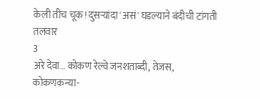केली तीच चूक! दुसऱ्यांदा 'असं' घडल्याने बंदीची टांगती तलवार
3
अरे देवा… कोकण रेल्वे जनशताब्दी, तेजस, कोकणकन्या-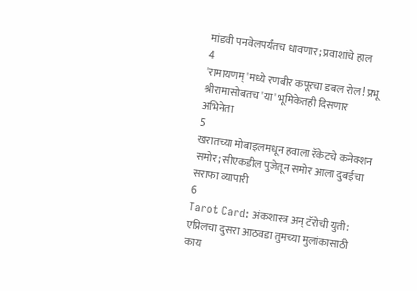मांडवी पनवेलपर्यंतच धावणार; प्रवाशांचे हाल
4
'रामायणम्'मध्ये रणबीर कपूरचा डबल रोल! प्रभू श्रीरामासोबतच 'या' भूमिकेतही दिसणार अभिनेता
5
खरातच्या मोबाइलमधून हवाला रॅकेटचे कनेक्शन समोर; सीएकडील पुजेतून समोर आला दुबईचा सराफा व्यापारी
6
Tarot Card: अंकशास्त्र अन् टॅरोची युती: एप्रिलचा दुसरा आठवडा तुमच्या मुलांकासाठी काय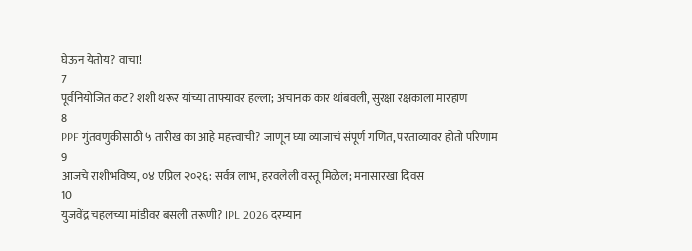घेऊन येतोय? वाचा!
7
पूर्वनियोजित कट? शशी थरूर यांच्या ताफ्यावर हल्ला; अचानक कार थांबवली, सुरक्षा रक्षकाला मारहाण
8
PPF गुंतवणुकीसाठी ५ तारीख का आहे महत्त्वाची? जाणून घ्या व्याजाचं संपूर्ण गणित, परताव्यावर होतो परिणाम
9
आजचे राशीभविष्य, ०४ एप्रिल २०२६: सर्वत्र लाभ, हरवलेली वस्तू मिळेल; मनासारखा दिवस
10
युजवेंद्र चहलच्या मांडीवर बसली तरूणी? IPL 2026 दरम्यान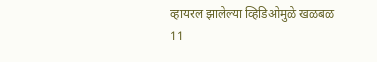व्हायरल झालेल्या व्हिडिओमुळे खळबळ
11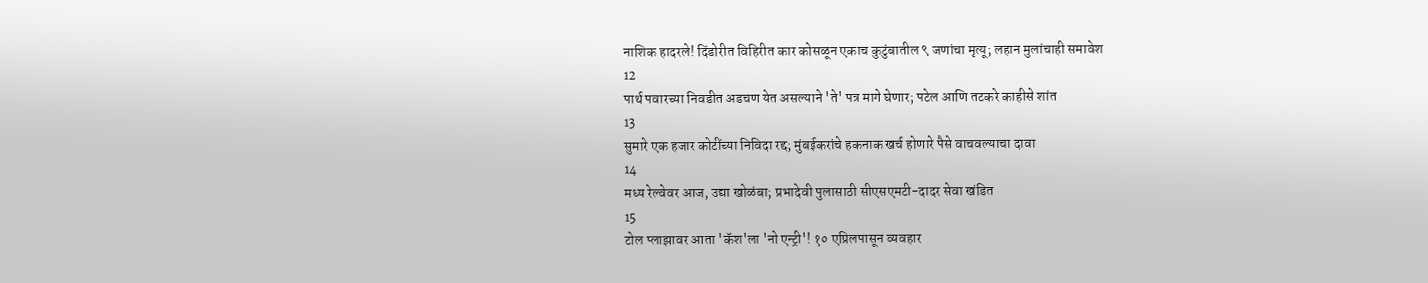नाशिक हादरले! दिंडोरीत विहिरीत कार कोसळून एकाच कुटुंबातील ९ जणांचा मृत्यू; लहान मुलांचाही समावेश
12
पार्थ पवारच्या निवडीत अडचण येत असल्याने 'ते' पत्र मागे घेणार; पटेल आणि तटकरे काहीसे शांत
13
सुमारे एक हजार कोटींच्या निविदा रद्द; मुंबईकरांचे हकनाक खर्च होणारे पैसे वाचवल्याचा दावा
14
मध्य रेल्वेवर आज, उद्या खोळंबा; प्रभादेवी पुलासाठी सीएसएमटी-दादर सेवा खंडित
15
टोल प्लाझावर आता 'कॅश'ला 'नो एन्ट्री'! १० एप्रिलपासून व्यवहार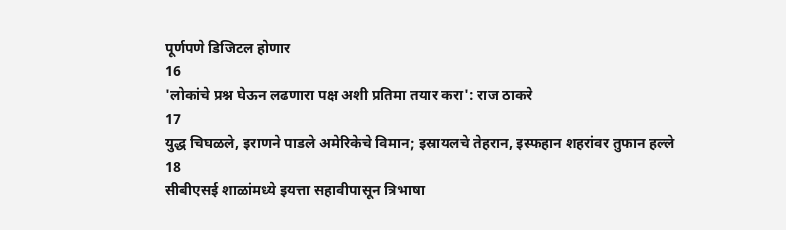पूर्णपणे डिजिटल होणार
16
'लोकांचे प्रश्न घेऊन लढणारा पक्ष अशी प्रतिमा तयार करा': राज ठाकरे
17
युद्ध चिघळले, इराणने पाडले अमेरिकेचे विमान; इस्रायलचे तेहरान, इस्फहान शहरांवर तुफान हल्ले
18
सीबीएसई शाळांमध्ये इयत्ता सहावीपासून त्रिभाषा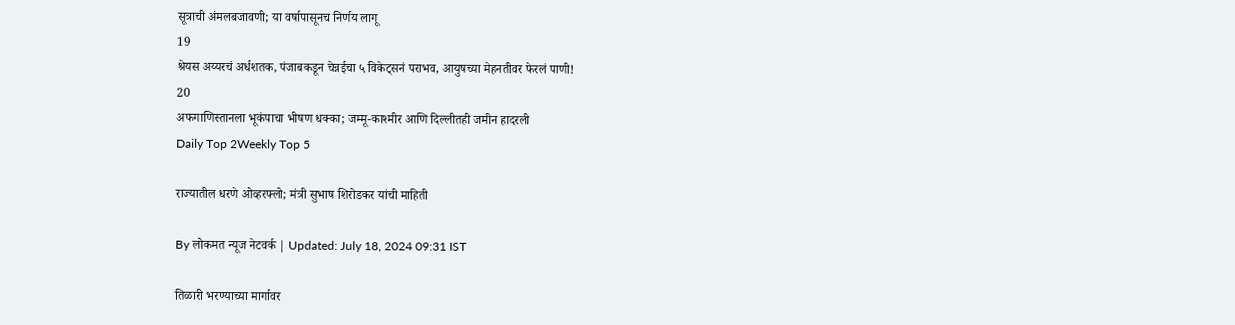सूत्राची अंमलबजावणी; या वर्षापासूनच निर्णय लागू
19
श्रेयस अय्यरचं अर्धशतक, पंजाबकडून चेन्नईचा ५ विकेट्सनं पराभव, आयुषच्या मेहनतीवर फेरलं पाणी!
20
अफगाणिस्तानला भूकंपाचा भीषण धक्का; जम्मू-काश्मीर आणि दिल्लीतही जमीन हादरली
Daily Top 2Weekly Top 5

राज्यातील धरणे ओव्हरफ्लो; मंत्री सुभाष शिरोडकर यांची माहिती

By लोकमत न्यूज नेटवर्क | Updated: July 18, 2024 09:31 IST

तिळारी भरण्याच्या मार्गावर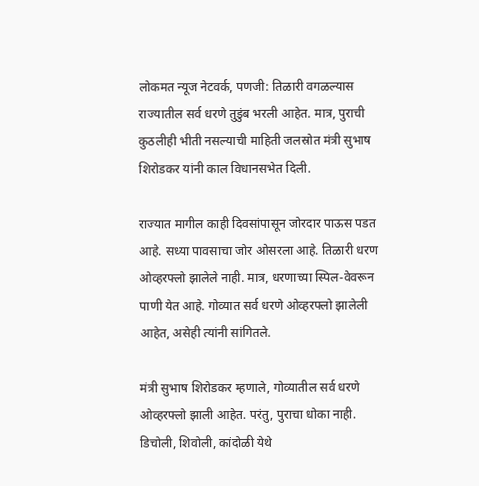लोकमत न्यूज नेटवर्क, पणजी: तिळारी वगळल्यास राज्यातील सर्व धरणे तुडुंब भरली आहेत. मात्र, पुराची कुठलीही भीती नसल्याची माहिती जलस्रोत मंत्री सुभाष शिरोडकर यांनी काल विधानसभेत दिली.

राज्यात मागील काही दिवसांपासून जोरदार पाऊस पडत आहे. सध्या पावसाचा जोर ओसरला आहे. तिळारी धरण ओव्हरफ्लो झालेले नाही. मात्र, धरणाच्या स्पिल-वेवरून पाणी येत आहे. गोव्यात सर्व धरणे ओव्हरफ्लो झालेली आहेत, असेही त्यांनी सांगितले.

मंत्री सुभाष शिरोडकर म्हणाले, गोव्यातील सर्व धरणे ओव्हरफ्लो झाली आहेत. परंतु, पुराचा धोका नाही. डिचोली, शिवोली, कांदोळी येथे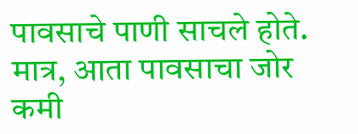पावसाचे पाणी साचले होते. मात्र, आता पावसाचा जोर कमी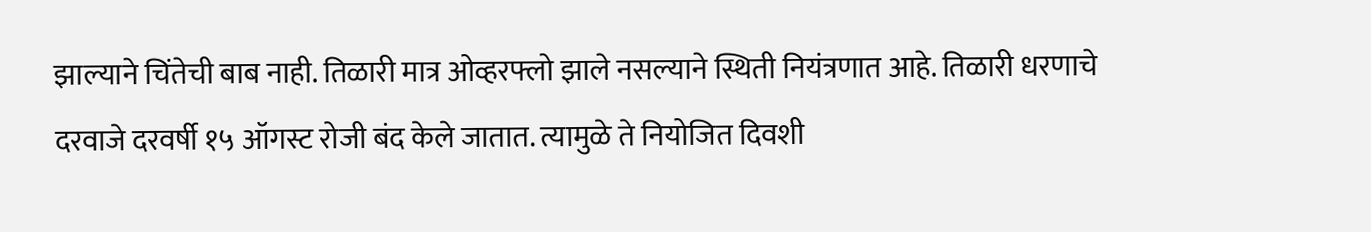झाल्याने चिंतेची बाब नाही. तिळारी मात्र ओव्हरफ्लो झाले नसल्याने स्थिती नियंत्रणात आहे. तिळारी धरणाचे दरवाजे दरवर्षी १५ ऑगस्ट रोजी बंद केले जातात. त्यामुळे ते नियोजित दिवशी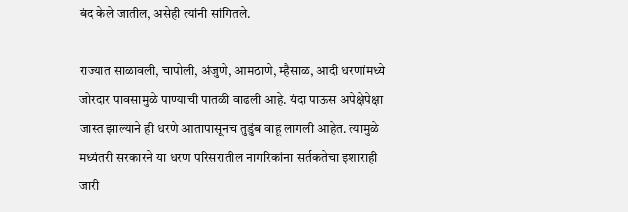बंद केले जातील, असेही त्यांनी सांगितले.

राज्यात साळावली, चापोली, अंजुणे, आमठाणे, म्हैसाळ, आदी धरणांमध्ये जोरदार पावसामुळे पाण्याची पातळी वाढली आहे. यंदा पाऊस अपेक्षेपेक्षा जास्त झाल्याने ही धरणे आतापासूनच तुडुंब वाहू लागली आहेत. त्यामुळे मध्यंतरी सरकारने या धरण परिसरातील नागरिकांना सर्तकतेचा इशाराही जारी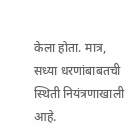केला होता. मात्र, सध्या धरणांबाबतची स्थिती नियंत्रणाखाली आहे.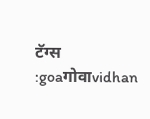टॅग्स :goaगोवाvidhan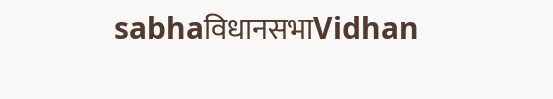sabhaविधानसभाVidhan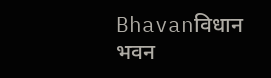Bhavanविधान भवन